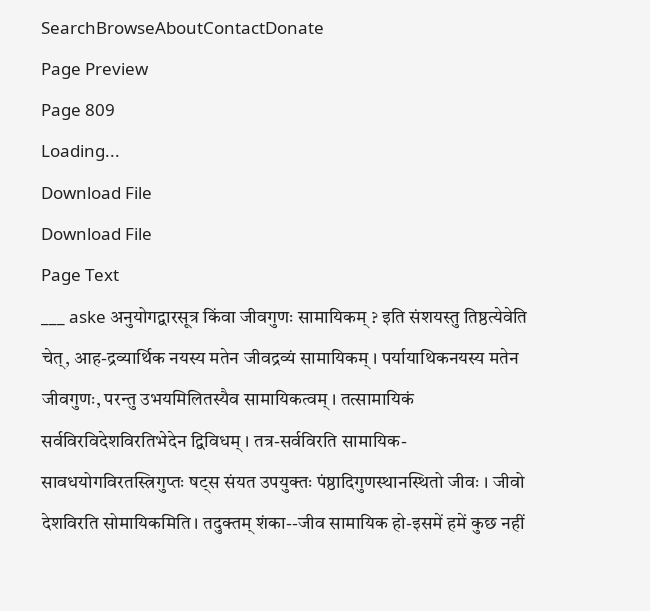SearchBrowseAboutContactDonate
Page Preview
Page 809
Loading...
Download File
Download File
Page Text
___ aske अनुयोगद्वारसूत्र किंवा जीवगुणः सामायिकम् ? इति संशयस्तु तिष्ठत्येवेति चेत्, आह-द्रव्यार्थिक नयस्य मतेन जीवद्रव्यं सामायिकम् । पर्यायाथिकनयस्य मतेन जीवगुणः, परन्तु उभयमिलितस्यैव सामायिकत्वम् । तत्सामायिकं सर्वविरविदेशविरतिभेदेन द्विविधम् । तत्र-सर्वविरति सामायिक-सावधयोगविरतस्त्रिगुप्तः षट्स संयत उपयुक्तः पंष्ठादिगुणस्थानस्थितो जीवः । जीवो देशविरति सोमायिकमिति। तदुक्तम् शंका--जीव सामायिक हो-इसमें हमें कुछ नहीं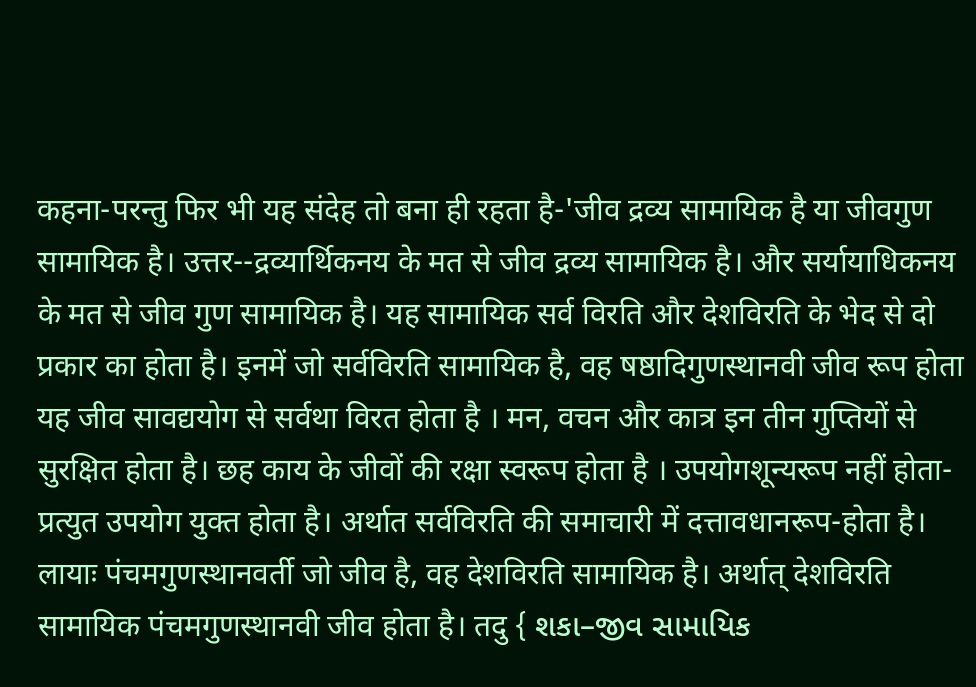कहना-परन्तु फिर भी यह संदेह तो बना ही रहता है-'जीव द्रव्य सामायिक है या जीवगुण सामायिक है। उत्तर--द्रव्यार्थिकनय के मत से जीव द्रव्य सामायिक है। और सर्यायाधिकनय के मत से जीव गुण सामायिक है। यह सामायिक सर्व विरति और देशविरति के भेद से दो प्रकार का होता है। इनमें जो सर्वविरति सामायिक है, वह षष्ठादिगुणस्थानवी जीव रूप होता यह जीव सावद्ययोग से सर्वथा विरत होता है । मन, वचन और कात्र इन तीन गुप्तियों से सुरक्षित होता है। छह काय के जीवों की रक्षा स्वरूप होता है । उपयोगशून्यरूप नहीं होता-प्रत्युत उपयोग युक्त होता है। अर्थात सर्वविरति की समाचारी में दत्तावधानरूप-होता है। लायाः पंचमगुणस्थानवर्ती जो जीव है, वह देशविरति सामायिक है। अर्थात् देशविरति सामायिक पंचमगुणस्थानवी जीव होता है। तदु { શકા–જીવ સામાયિક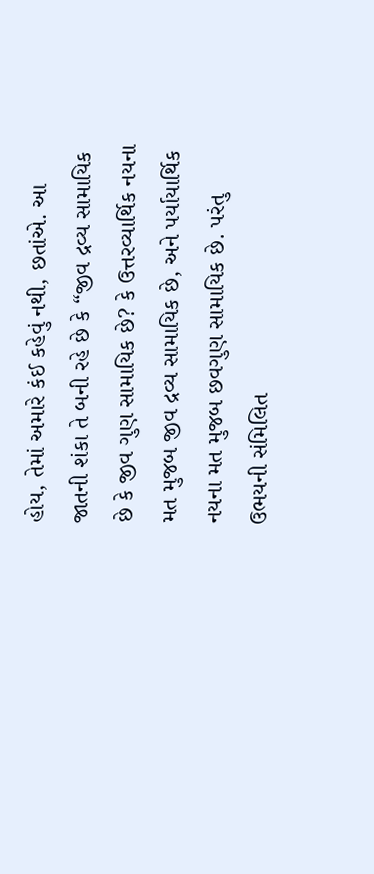હોય, તેમાં અમારે કંઈ કહેવું નથી, છતાંએ. આ જાતની શંકા તે બની રહે છે કે “જીવ દ્રવ્ય સામાયિક છે કે જીવ ગુણ સામાયિક છે? કે ઉત્તરવ્યાર્થિક નયના મત મુજબ જીવ દ્રવ્ય સામાયિક છે, અને પર્યાયાર્થિક નયના મત મુજબ છવગુણ સામાયિક છે. પરંતુ ઉભયની સંમિલિત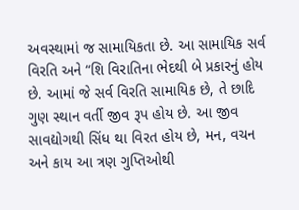અવસ્થામાં જ સામાયિકતા છે. આ સામાયિક સર્વ વિરતિ અને “શિ વિરાતિના ભેદથી બે પ્રકારનું હોય છે. આમાં જે સર્વ વિરતિ સામાયિક છે, તે છાદિ ગુણ સ્થાન વર્તી જીવ રૂપ હોય છે. આ જીવ સાવદ્યોગથી સિંધ થા વિરત હોય છે, મન, વચન અને કાય આ ત્રણ ગુપ્તિઓથી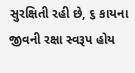સુરક્ષિતી રહી છે, ૬ કાયના જીવની રક્ષા સ્વરૂપ હોય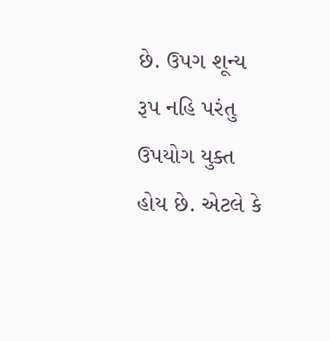છે. ઉપગ શૂન્ય રૂપ નહિ પરંતુ ઉપયોગ યુક્ત હોય છે. એટલે કે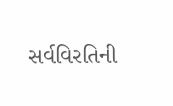સર્વવિરતિની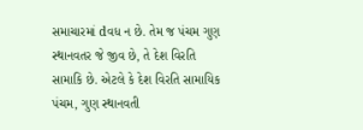સમાચારમાં dવધ ન છે. તેમ જ પંચમ ગુણ સ્થાનવતર જે જીવ છે, તે દેશ વિરતિ સામાકિ છે. એટલે કે દેશ વિરતિ સામાયિક પંચમ, ગુણ સ્થાનવતી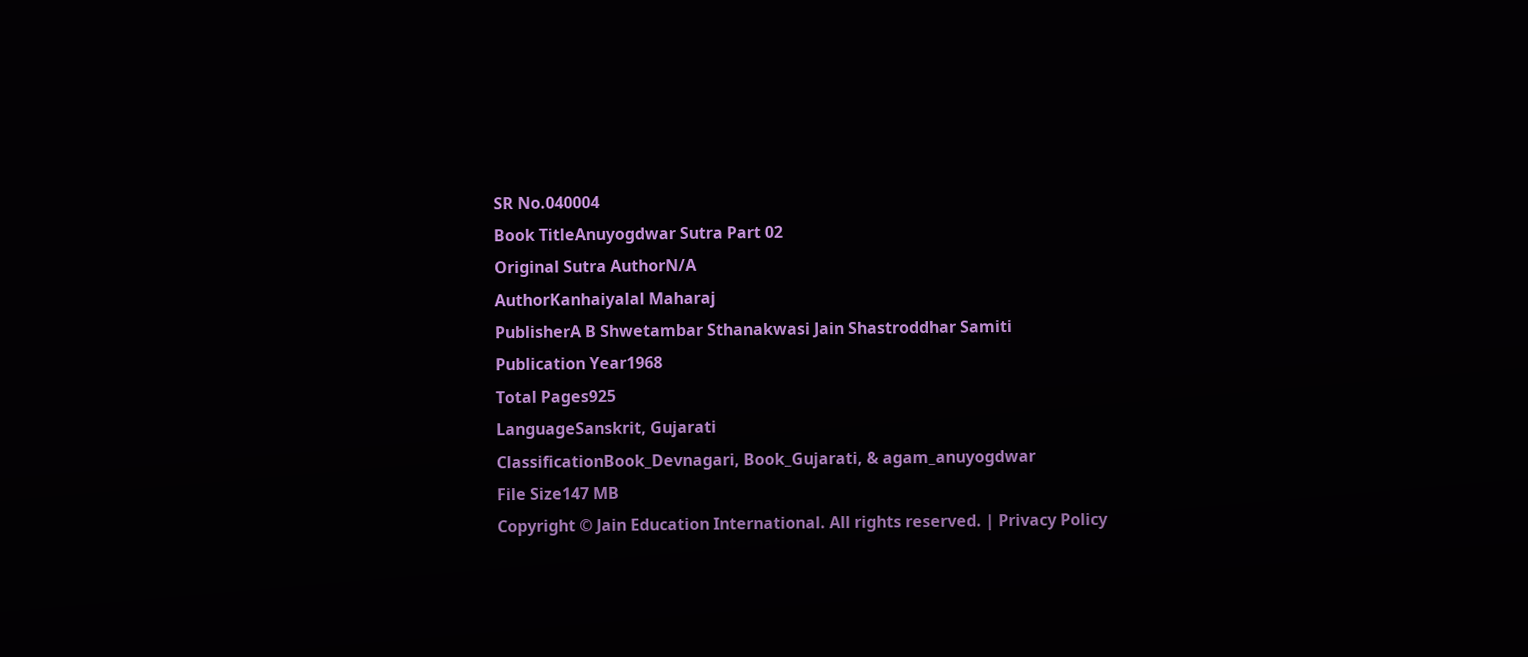SR No.040004
Book TitleAnuyogdwar Sutra Part 02
Original Sutra AuthorN/A
AuthorKanhaiyalal Maharaj
PublisherA B Shwetambar Sthanakwasi Jain Shastroddhar Samiti
Publication Year1968
Total Pages925
LanguageSanskrit, Gujarati
ClassificationBook_Devnagari, Book_Gujarati, & agam_anuyogdwar
File Size147 MB
Copyright © Jain Education International. All rights reserved. | Privacy Policy